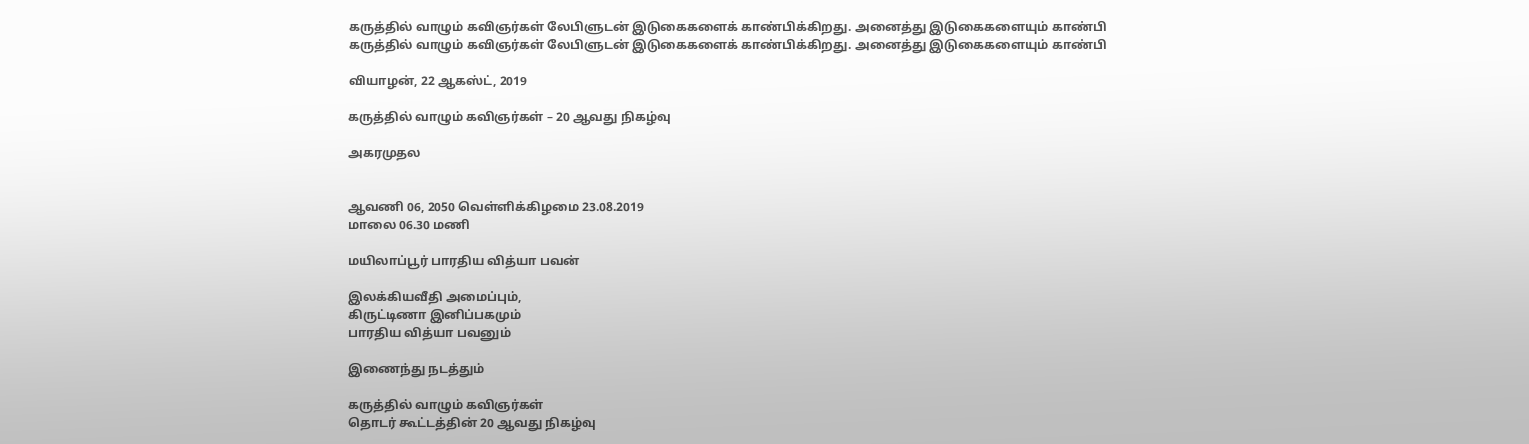கருத்தில் வாழும் கவிஞர்கள் லேபிளுடன் இடுகைகளைக் காண்பிக்கிறது. அனைத்து இடுகைகளையும் காண்பி
கருத்தில் வாழும் கவிஞர்கள் லேபிளுடன் இடுகைகளைக் காண்பிக்கிறது. அனைத்து இடுகைகளையும் காண்பி

வியாழன், 22 ஆகஸ்ட், 2019

கருத்தில் வாழும் கவிஞர்கள் – 20 ஆவது நிகழ்வு

அகரமுதல


ஆவணி 06, 2050 வெள்ளிக்கிழமை 23.08.2019
மாலை 06.30 மணி

மயிலாப்பூர் பாரதிய வித்யா பவன்

இலக்கியவீதி அமைப்பும்,
கிருட்டிணா இனிப்பகமும்
பாரதிய வித்யா பவனும்

இணைந்து நடத்தும்

கருத்தில் வாழும் கவிஞர்கள்
தொடர் கூட்டத்தின் 20 ஆவது நிகழ்வு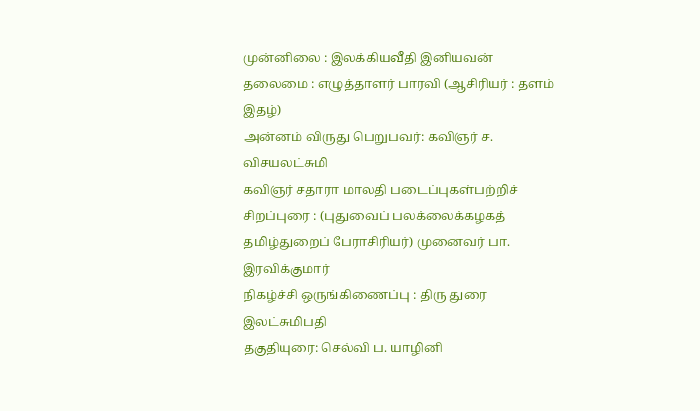முன்னிலை : இலக்கியவீதி இனியவன்
தலைமை : எழுத்தாளர் பாரவி (ஆசிரியர் : தளம் இதழ்)
அன்னம் விருது பெறுபவர்: கவிஞர் ச. விசயலட்சுமி
கவிஞர் சதாரா மாலதி படைப்புகள்பற்றிச் சிறப்புரை : (புதுவைப் பலக்லைக்கழகத் தமிழ்துறைப் பேராசிரியர்) முனைவர் பா. இரவிக்குமார்
நிகழ்ச்சி ஒருங்கிணைப்பு : திரு துரை இலட்சுமிபதி
தகுதியுரை: செல்வி ப. யாழினி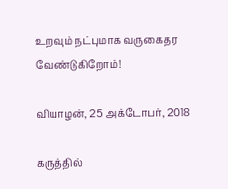உறவும் நட்புமாக வருகைதர வேண்டுகிறோம்!

வியாழன், 25 அக்டோபர், 2018

கருத்தில்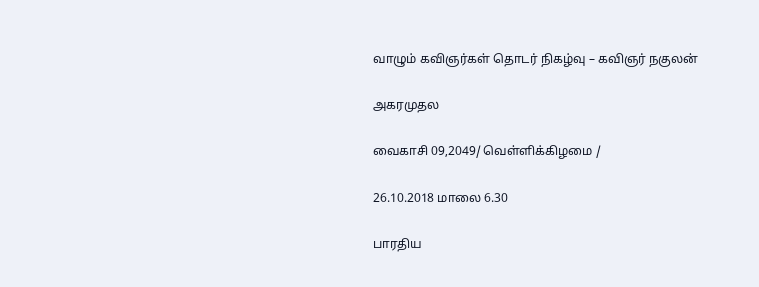வாழும் கவிஞர்கள் தொடர் நிகழ்வு – கவிஞர் நகுலன்

அகரமுதல

வைகாசி 09,2049/ வெள்ளிக்கிழமை /

26.10.2018 மாலை 6.30

பாரதிய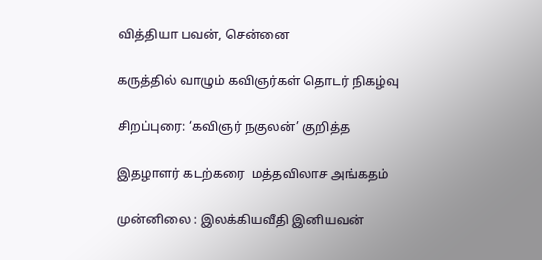வித்தியா பவன், சென்னை

கருத்தில் வாழும் கவிஞர்கள் தொடர் நிகழ்வு

சிறப்புரை: ‘கவிஞர் நகுலன்’ குறித்த

இதழாளர் கடற்கரை  மத்தவிலாச அங்கதம்

முன்னிலை : இலக்கியவீதி இனியவன்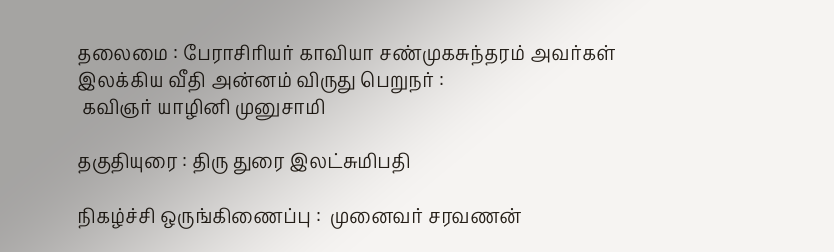தலைமை : பேராசிரியர் காவியா சண்முகசுந்தரம் அவர்கள்
இலக்கிய வீதி அன்னம் விருது பெறுநர் :
 கவிஞர் யாழினி முனுசாமி

தகுதியுரை : திரு துரை இலட்சுமிபதி

நிகழ்ச்சி ஒருங்கிணைப்பு :  முனைவர் சரவணன்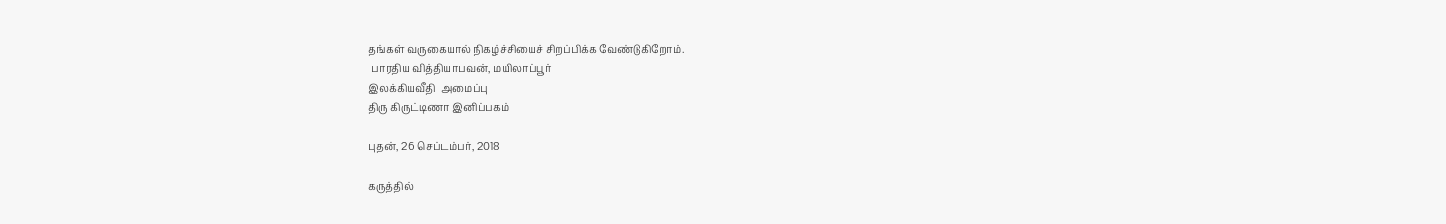தங்கள் வருகையால் நிகழ்ச்சியைச் சிறப்பிக்க வேண்டுகிறோம்.
 பாரதிய வித்தியாபவன், மயிலாப்பூர்
இலக்கியவீதி  அமைப்பு
திரு கிருட்டிணா இனிப்பகம்

புதன், 26 செப்டம்பர், 2018

கருத்தில்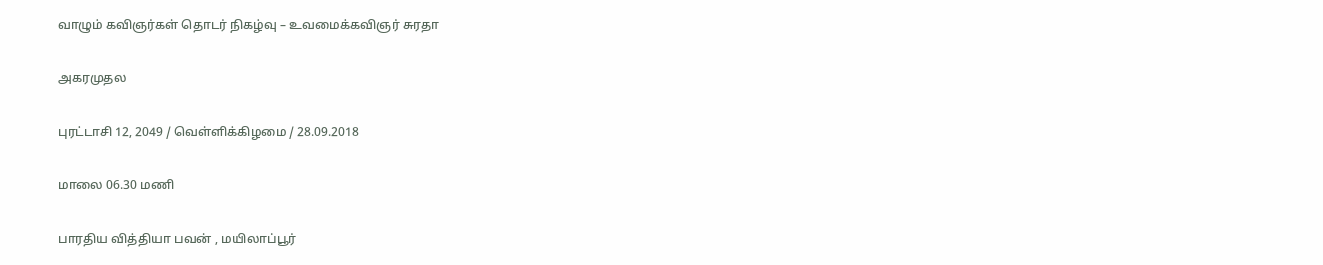வாழும் கவிஞர்கள் தொடர் நிகழ்வு – உவமைக்கவிஞர் சுரதா

அகரமுதல

புரட்டாசி 12, 2049 / வெள்ளிக்கிழமை / 28.09.2018

மாலை 06.30 மணி

பாரதிய வித்தியா பவன் , மயிலாப்பூர்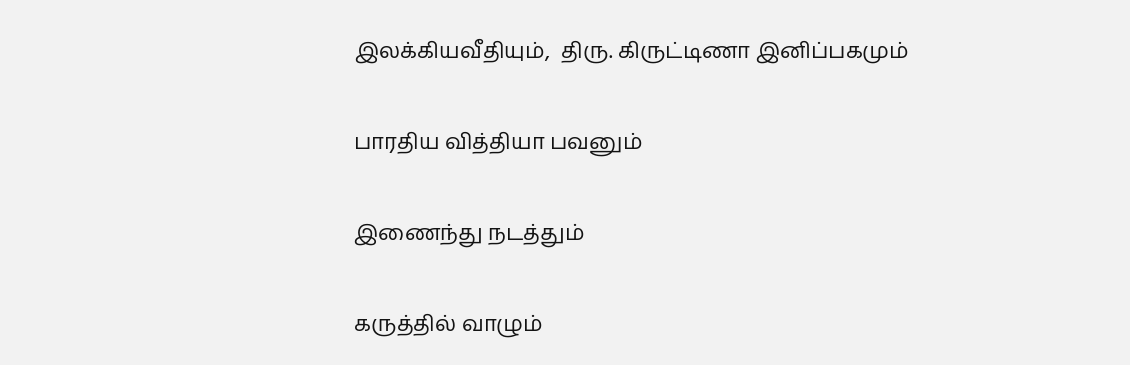இலக்கியவீதியும்,  திரு. கிருட்டிணா இனிப்பகமும்

பாரதிய வித்தியா பவனும்

இணைந்து நடத்தும்

கருத்தில் வாழும்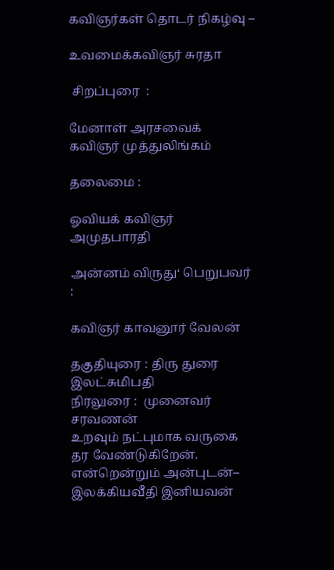கவிஞர்கள் தொடர் நிகழ்வு –

உவமைக்கவிஞர் சுரதா

 சிறப்புரை  :

மேனாள் அரசவைக் கவிஞர் முத்துலிங்கம்

தலைமை :

ஓவியக் கவிஞர் அமுதபாரதி

அன்னம் விருது‘ பெறுபவர் :

கவிஞர் காவனூர் வேலன்

தகுதியுரை : திரு துரை இலட்சுமிபதி
நிரலுரை :  முனைவர் சரவணன்
உறவும் நட்புமாக வருகை  தர வேண்டுகிறேன்.
என்றென்றும் அன்புடன்–
இலக்கியவீதி இனியவன்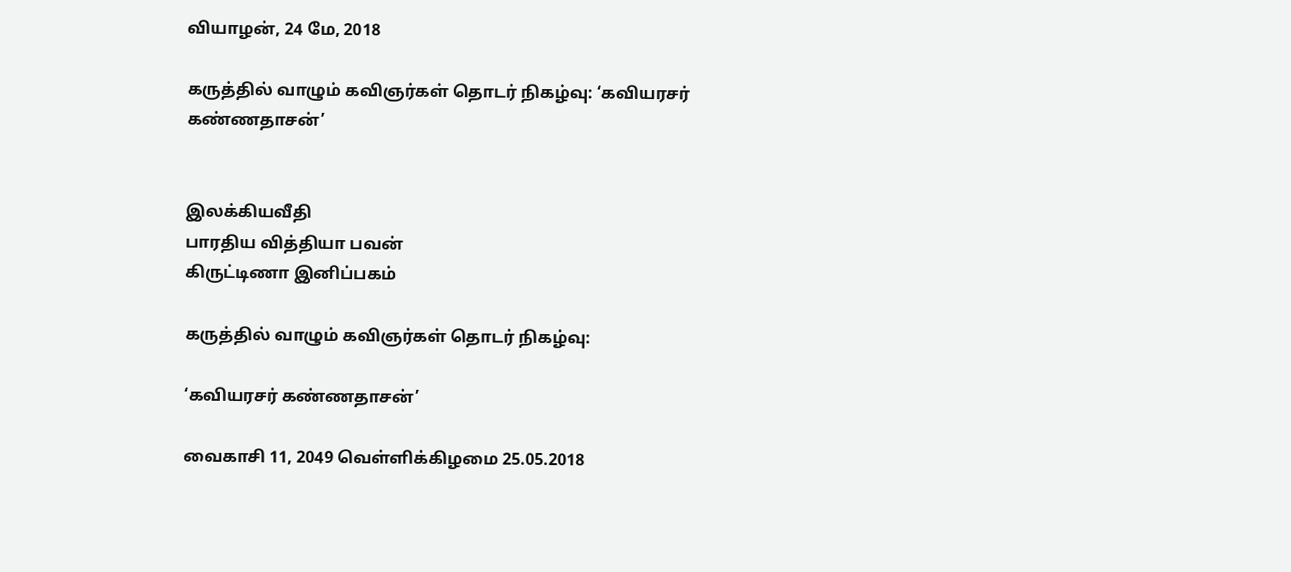வியாழன், 24 மே, 2018

கருத்தில் வாழும் கவிஞர்கள் தொடர் நிகழ்வு: ‘கவியரசர் கண்ணதாசன்’


இலக்கியவீதி
பாரதிய வித்தியா பவன்
கிருட்டிணா இனிப்பகம்

கருத்தில் வாழும் கவிஞர்கள் தொடர் நிகழ்வு:

‘கவியரசர் கண்ணதாசன்’

வைகாசி 11, 2049 வெள்ளிக்கிழமை 25.05.2018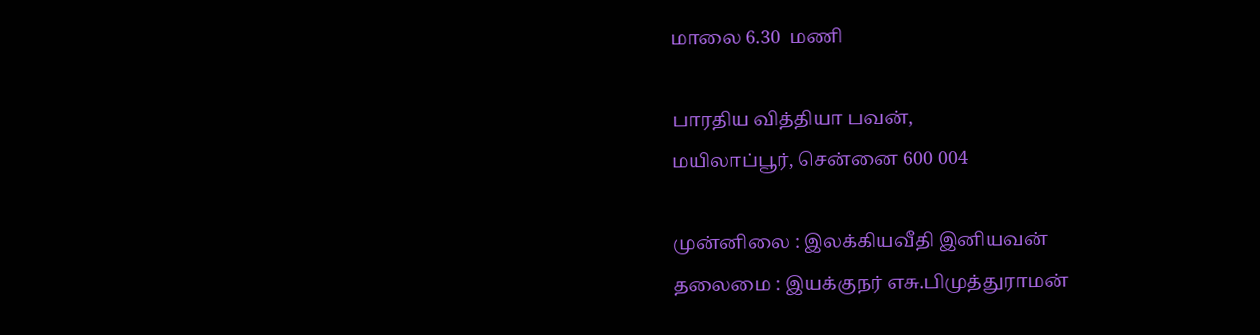மாலை 6.30  மணி

பாரதிய வித்தியா பவன்,
மயிலாப்பூர், சென்னை 600 004

முன்னிலை : இலக்கியவீதி இனியவன்
தலைமை : இயக்குநர் எசு.பிமுத்துராமன்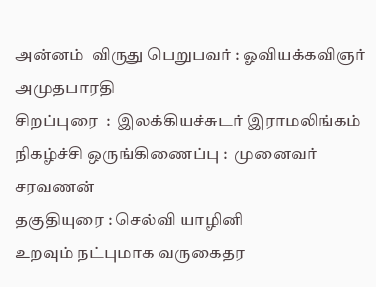அன்னம்  விருது பெறுபவர் : ஓவியக்கவிஞர் அமுதபாரதி
சிறப்புரை  :  இலக்கியச்சுடர் இராமலிங்கம்
நிகழ்ச்சி ஒருங்கிணைப்பு :  முனைவர் சரவணன்
தகுதியுரை : செல்வி யாழினி
உறவும் நட்புமாக வருகைதர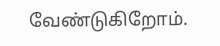வேண்டுகிறோம்.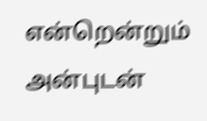என்றென்றும் அன்புடன்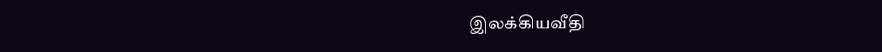இலக்கியவீதி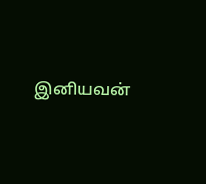இனியவன்